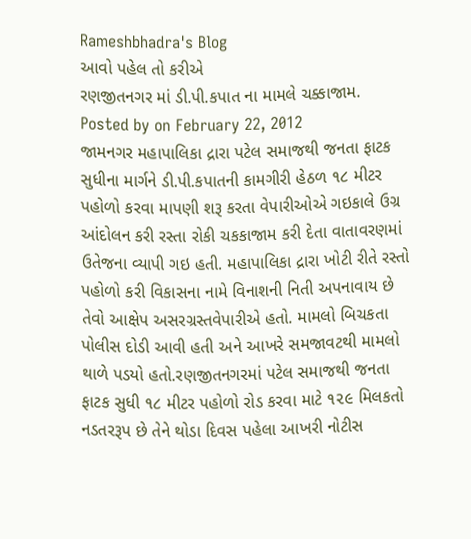Rameshbhadra's Blog
આવો પહેલ તો કરીએ
રણજીતનગર માં ડી.પી.કપાત ના મામલે ચક્કાજામ.
Posted by on February 22, 2012
જામનગર મહાપાલિકા દ્રારા પટેલ સમાજથી જનતા ફાટક સુધીના માર્ગને ડી.પી.કપાતની કામગીરી હેઠળ ૧૮ મીટર પહોળો કરવા માપણી શરૂ કરતા વેપારીઓએ ગઇકાલે ઉગ્ર આંદોલન કરી રસ્તા રોકી ચકકાજામ કરી દેતા વાતાવરણમાં ઉતેજના વ્યાપી ગઇ હતી. મહાપાલિકા દ્રારા ખોટી રીતે રસ્તો પહોળો કરી વિકાસના નામે વિનાશની નિતી અપનાવાય છે તેવો આક્ષેપ અસરગ્રસ્તવેપારીએ હતો. મામલો બિચકતા પોલીસ દોડી આવી હતી અને આખરે સમજાવટથી મામલો થાળે પડયો હતો.રણજીતનગરમાં પટેલ સમાજથી જનતા ફાટક સુધી ૧૮ મીટર પહોળો રોડ કરવા માટે ૧૨૯ મિલકતો નડતરરૂપ છે તેને થોડા દિવસ પહેલા આખરી નોટીસ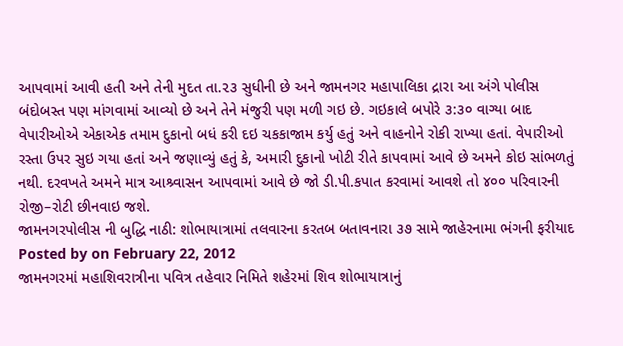આપવામાં આવી હતી અને તેની મુદત તા.૨૩ સુધીની છે અને જામનગર મહાપાલિકા દ્રારા આ અંગે પોલીસ બંદોબસ્ત પણ માંગવામાં આવ્યો છે અને તેને મંજુરી પણ મળી ગઇ છે. ગઇકાલે બપોરે ૩:૩૦ વાગ્યા બાદ વેપારીઓએ એકાએક તમામ દુકાનો બધં કરી દઇ ચકકાજામ કર્યુ હતું અને વાહનોને રોકી રાખ્યા હતાં. વેપારીઓ રસ્તા ઉપર સુઇ ગયા હતાં અને જણાવ્યું હતું કે, અમારી દુકાનો ખોટી રીતે કાપવામાં આવે છે અમને કોઇ સાંભળતું નથી. દરવખતે અમને માત્ર આશ્ર્વાસન આપવામાં આવે છે જો ડી.પી.કપાત કરવામાં આવશે તો ૪૦૦ પરિવારની રોજી–રોટી છીનવાઇ જશે.
જામનગરપોલીસ ની બુદ્ધિ નાઠી: શોભાયાત્રામાં તલવારના કરતબ બતાવનારા ૩૭ સામે જાહેરનામા ભંગની ફરીયાદ
Posted by on February 22, 2012
જામનગરમાં મહાશિવરાત્રીના પવિત્ર તહેવાર નિમિતે શહેરમાં શિવ શોભાયાત્રાનું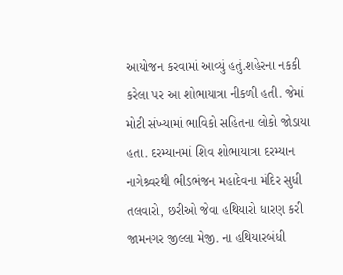આયોજન કરવામાં આવ્યું હતું.શહેરના નકકી કરેલા પર આ શોભાયાત્રા નીકળી હતી. જેમાં મોટી સંખ્યામાં ભાવિકો સહિતના લોકો જોડાયા હતા. દરમ્યાનમાં શિવ શોભાયાત્રા દરમ્યાન નાગેશ્ર્વરથી ભીડભંજન મહાદેવના મંદિર સુધી તલવારો, છરીઓ જેવા હથિયારો ધારણ કરી જામનગર જીલ્લા મેજી. ના હથિયારબંધી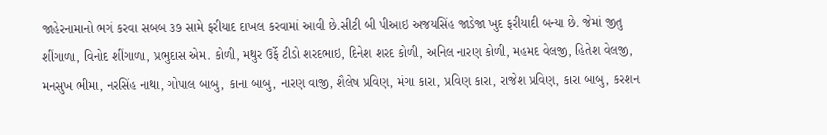જાહેરનામાનો ભગં કરવા સબબ ૩૭ સામે ફરીયાદ દાખલ કરવામાં આવી છે.સીટી બી પીઆઇ અજયસિંહ જાડેજા ખુદ ફરીયાદી બન્યા છે. જેમાં જીતુ શીંગાળા, વિનોદ શીંગાળા, પ્રભુદાસ એમ. કોળી, મથુર ઉર્ફે ટીડો શરદભાઇ, દિનેશ શરદ કોળી, અનિલ નારણ કોળી, મહમદ વેલજી, હિતેશ વેલજી, મનસુખ ભીમા, નરસિંહ નાથા, ગોપાલ બાબુ, કાના બાબુ, નારણ વાજી, શૈલેષ પ્રવિણ, મંગા કારા, પ્રવિણ કારા, રાજેશ પ્રવિણ, કારા બાબુ, કરશન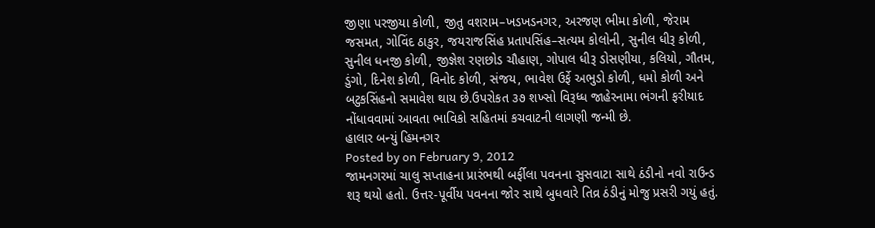જીણા પરજીયા કોળી, જીતુ વશરામ–ખડખડનગર, અરજણ ભીમા કોળી, જેરામ જસમત, ગોવિંદ ઠાકુર, જયરાજસિંહ પ્રતાપસિંહ–સત્યમ કોલોની, સુનીલ ધીરૂ કોળી, સુનીલ ધનજી કોળી, જીજ્ઞેશ રણછોડ ચૌહાણ, ગોપાલ ધીરૂ ડોસણીયા, કલિયો, ગૌતમ, ડુંગો, દિનેશ કોળી, વિનોદ કોળી, સંજય, ભાવેશ ઉર્ફે અભુડો કોળી, ધમો કોળી અને બટુકસિંહનો સમાવેશ થાય છે.ઉપરોકત ૩૭ શખ્સો વિરૂધ્ધ જાહેરનામા ભંગની ફરીયાદ નોંધાવવામાં આવતા ભાવિકો સહિતમાં કચવાટની લાગણી જન્મી છે.
હાલાર બન્યું હિમનગર
Posted by on February 9, 2012
જામનગરમાં ચાલુ સપ્તાહના પ્રારંભથી બર્ફીલા પવનના સુસવાટા સાથે ઠંડીનો નવો રાઉન્ડ શરૂ થયો હતો. ઉત્તર-પૂર્વીય પવનના જોર સાથે બુધવારે તિવ્ર ઠંડીનું મોજુ પ્રસરી ગયું હતું.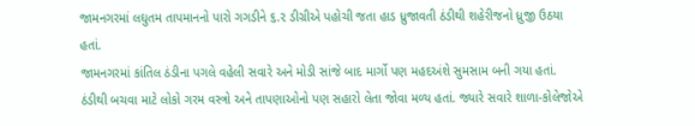જામનગરમાં લઘુતમ તાપમાનનો પારો ગગડીને ૬.૨ ડીગ્રીએ પહોચી જતા હાડ ધ્રુજાવતી ઠંડીથી શહેરીજનો ધ્રુજી ઉઠયા હતાં.
જામનગરમાં કાંતિલ ઠંડીના પગલે વહેલી સવારે અને મોડી સાંજે બાદ માર્ગો પણ મહદઅંશે સુમસામ બની ગયા હતાં. ઠંડીથી બચવા માટે લોકો ગરમ વસ્ત્રો અને તાપણાઓનો પણ સહારો લેતા જોવા મળ્ય હતાં. જ્યારે સવારે શાળા-કોલેજોએ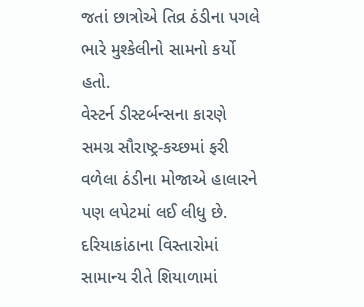જતાં છાત્રોએ તિવ્ર ઠંડીના પગલે ભારે મુશ્કેલીનો સામનો કર્યો હતો.
વેસ્ટર્ન ડીસ્ટર્બન્સના કારણે સમગ્ર સૌરાષ્ટ્ર-કચ્છમાં ફરી વળેલા ઠંડીના મોજાએ હાલારને પણ લપેટમાં લઈ લીધુ છે. દરિયાકાંઠાના વિસ્તારોમાં સામાન્ય રીતે શિયાળામાં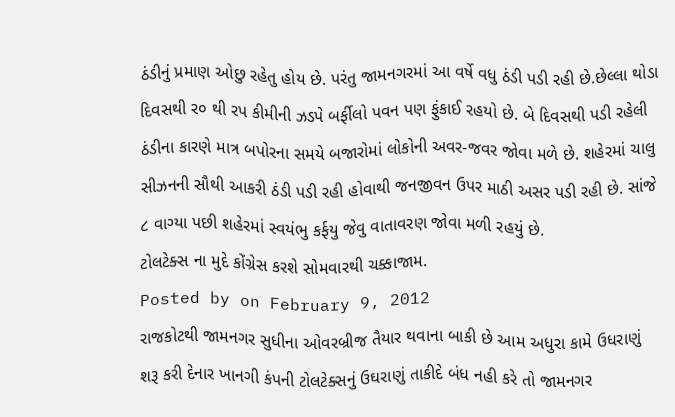ઠંડીનું પ્રમાણ ઓછુ રહેતુ હોય છે. પરંતુ જામનગરમાં આ વર્ષે વધુ ઠંડી પડી રહી છે.છેલ્લા થોડા દિવસથી ર૦ થી રપ કીમીની ઝડપે બર્ફીલો પવન પણ ફુંકાઈ રહયો છે. બે દિવસથી પડી રહેલી ઠંડીના કારણે માત્ર બપોરના સમયે બજારોમાં લોકોની અવર-જવર જોવા મળે છે. શહેરમાં ચાલુ સીઝનની સૌથી આકરી ઠંડી પડી રહી હોવાથી જનજીવન ઉપર માઠી અસર પડી રહી છે. સાંજે ૮ વાગ્યા પછી શહેરમાં સ્વયંભુ કર્ફયુ જેવુ વાતાવરણ જોવા મળી રહયું છે.
ટોલટેક્સ ના મુદે કોંગ્રેસ કરશે સોમવારથી ચક્કાજામ.
Posted by on February 9, 2012
રાજકોટથી જામનગર સુધીના ઓવરબ્રીજ તૈયાર થવાના બાકી છે આમ અધુરા કામે ઉધરાણું શરૂ કરી દેનાર ખાનગી કંપની ટોલટેક્સનું ઉઘરાણું તાકીદે બંધ નહી કરે તો જામનગર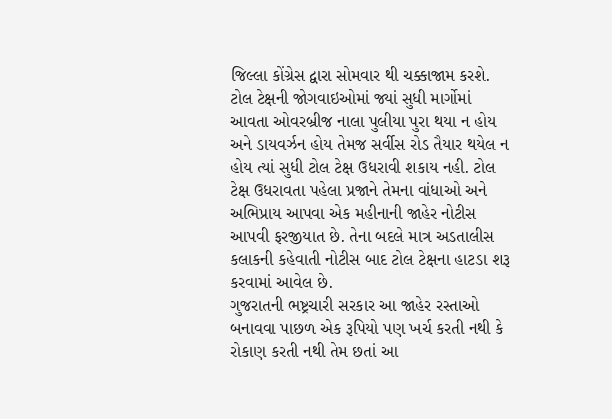જિલ્લા કોંગ્રેસ દ્વારા સોમવાર થી ચક્કાજામ કરશે.
ટોલ ટેક્ષની જોગવાઇઓમાં જ્યાં સુધી માર્ગોમાં આવતા ઓવરબ્રીજ નાલા પુલીયા પુરા થયા ન હોય અને ડાયવર્ઝન હોય તેમજ સર્વીસ રોડ તૈયાર થયેલ ન હોય ત્યાં સુધી ટોલ ટેક્ષ ઉધરાવી શકાય નહી. ટોલ ટેક્ષ ઉધરાવતા પહેલા પ્રજાને તેમના વાંધાઓ અને અભિપ્રાય આપવા એક મહીનાની જાહેર નોટીસ આપવી ફરજીયાત છે. તેના બદલે માત્ર અડતાલીસ કલાકની કહેવાતી નોટીસ બાદ ટોલ ટેક્ષના હાટડા શરૂ કરવામાં આવેલ છે.
ગુજરાતની ભષ્ટ્રચારી સરકાર આ જાહેર રસ્તાઓ બનાવવા પાછળ એક રૂપિયો પણ ખર્ચ કરતી નથી કે રોકાણ કરતી નથી તેમ છતાં આ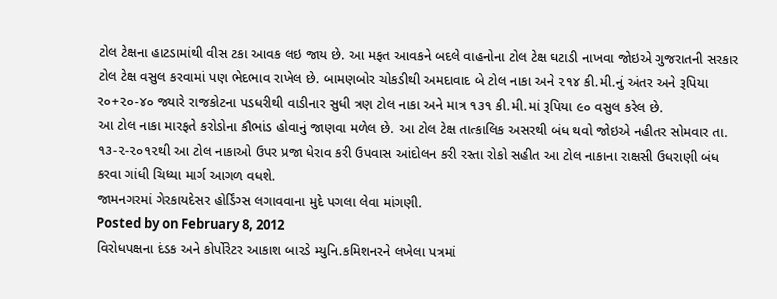ટોલ ટેક્ષના હાટડામાંથી વીસ ટકા આવક લઇ જાય છે. આ મફત આવકને બદલે વાહનોના ટોલ ટેક્ષ ઘટાડી નાખવા જોઇએ ગુજરાતની સરકાર ટોલ ટેક્ષ વસુલ કરવામાં પણ ભેદભાવ રાખેલ છે. બામણબોર ચોકડીથી અમદાવાદ બે ટોલ નાકા અને ૨૧૪ કી.મી.નું અંતર અને રૂપિયા ર૦+૨૦-૪૦ જ્યારે રાજકોટના પડધરીથી વાડીનાર સુધી ત્રણ ટોલ નાકા અને માત્ર ૧૩૧ કી.મી.માં રૂપિયા ૯૦ વસુલ કરેલ છે.
આ ટોલ નાકા મારફતે કરોડોના કૌભાંડ હોવાનું જાણવા મળેલ છે. આ ટોલ ટેક્ષ તાત્કાલિક અસરથી બંધ થવો જોઇએ નહીતર સોમવાર તા. ૧૩-૨-૨૦૧૨થી આ ટોલ નાકાઓ ઉપર પ્રજા ધેરાવ કરી ઉપવાસ આંદોલન કરી રસ્તા રોકો સહીત આ ટોલ નાકાના રાક્ષસી ઉધરાણી બંધ કરવા ગાંધી ચિધ્યા માર્ગ આગળ વધશે.
જામનગરમાં ગેરકાયદેસર હોર્ડિંગ્સ લગાવવાના મુદે પગલા લેવા માંગણી.
Posted by on February 8, 2012
વિરોધપક્ષના દંડક અને કોર્પોરેટર આકાશ બારડે મ્યુનિ.કમિશનરને લખેલા પત્રમાં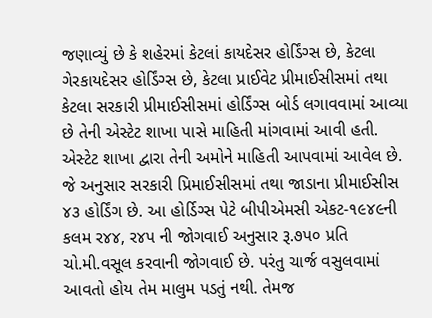જણાવ્યું છે કે શહેરમાં કેટલાં કાયદેસર હોર્ડિંગ્સ છે, કેટલા ગેરકાયદેસર હોર્ડિંગ્સ છે, કેટલા પ્રાઈવેટ પ્રીમાઈસીસમાં તથા કેટલા સરકારી પ્રીમાઈસીસમાં હોર્ડિંગ્સ બોર્ડ લગાવવામાં આવ્યા છે તેની એસ્ટેટ શાખા પાસે માહિતી માંગવામાં આવી હતી.
એસ્ટેટ શાખા દ્વારા તેની અમોને માહિતી આપવામાં આવેલ છે. જે અનુસાર સરકારી પ્રિમાઈસીસમાં તથા જાડાના પ્રીમાઈસીસ ૪૩ હોર્ડિંગ છે. આ હોર્ડિગ્સ પેટે બીપીએમસી એકટ-૧૯૪૯ની કલમ ર૪૪, ર૪પ ની જોગવાઈ અનુસાર રૂ.૭પ૦ પ્રતિ ચો.મી.વસૂલ કરવાની જોગવાઈ છે. પરંતુ ચાર્જ વસુલવામાં આવતો હોય તેમ માલુમ પડતું નથી. તેમજ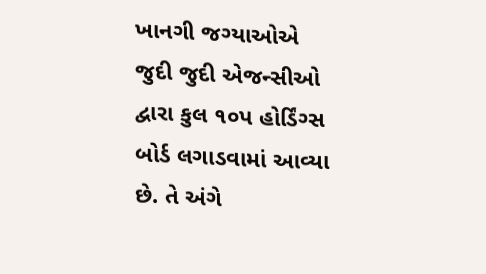ખાનગી જગ્યાઓએ જુદી જુદી એજન્સીઓ દ્વારા કુલ ૧૦પ હોર્ડિંગ્સ બોર્ડ લગાડવામાં આવ્યા છે. તે અંગે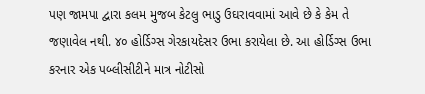પણ જામપા દ્વારા કલમ મુજબ કેટલુ ભાડુ ઉઘરાવવામાં આવે છે કે કેમ તે જણાવેલ નથી. ૪૦ હોર્ડિગ્સ ગેરકાયદેસર ઉભા કરાયેલા છે. આ હોર્ડિગ્સ ઉભા કરનાર એક પબ્લીસીટીને માત્ર નોટીસો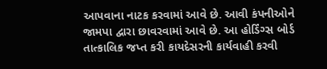આપવાના નાટક કરવામાં આવે છે. આવી કંપનીઓને જામપા દ્વારા છાવરવામાં આવે છે. આ હોર્ડિંગ્સ બોર્ડ તાત્કાલિક જપ્ત કરી કાયદેસરની કાર્યવાહી કરવી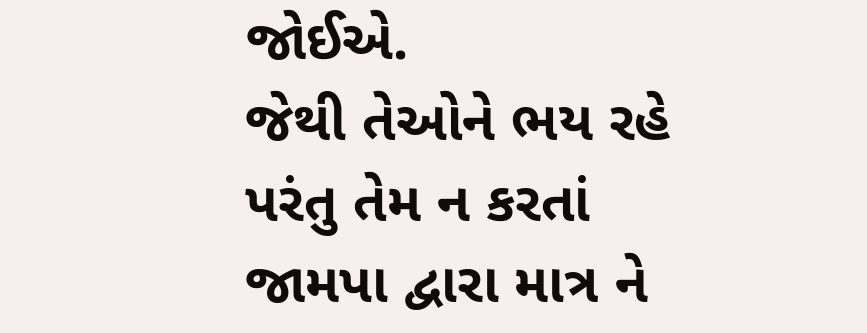જોઈએ.
જેથી તેઓને ભય રહે પરંતુ તેમ ન કરતાં જામપા દ્વારા માત્ર ને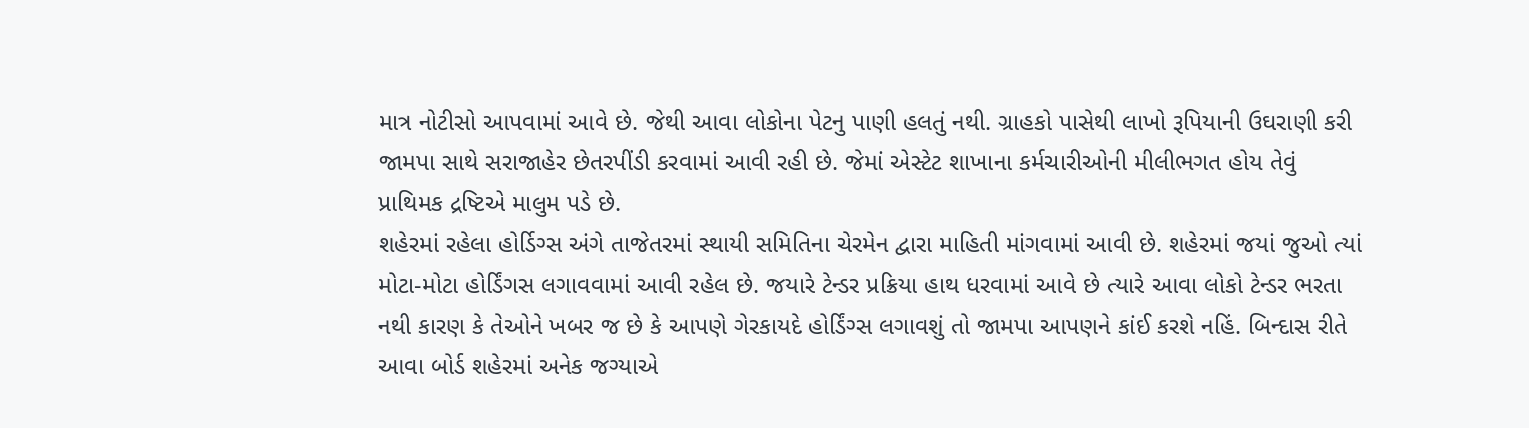માત્ર નોટીસો આપવામાં આવે છે. જેથી આવા લોકોના પેટનુ પાણી હલતું નથી. ગ્રાહકો પાસેથી લાખો રૂપિયાની ઉઘરાણી કરી જામપા સાથે સરાજાહેર છેતરપીંડી કરવામાં આવી રહી છે. જેમાં એસ્ટેટ શાખાના કર્મચારીઓની મીલીભગત હોય તેવું પ્રાથિમક દ્રષ્ટિએ માલુમ પડે છે.
શહેરમાં રહેલા હોર્ડિગ્સ અંગે તાજેતરમાં સ્થાયી સમિતિના ચેરમેન દ્વારા માહિતી માંગવામાં આવી છે. શહેરમાં જયાં જુઓ ત્યાં મોટા-મોટા હોર્ડિંગસ લગાવવામાં આવી રહેલ છે. જયારે ટેન્ડર પ્રક્રિયા હાથ ધરવામાં આવે છે ત્યારે આવા લોકો ટેન્ડર ભરતા નથી કારણ કે તેઓને ખબર જ છે કે આપણે ગેરકાયદે હોર્ડિંગ્સ લગાવશું તો જામપા આપણને કાંઈ કરશે નહિં. બિન્દાસ રીતે આવા બોર્ડ શહેરમાં અનેક જગ્યાએ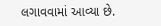લગાવવામાં આવ્યા છે.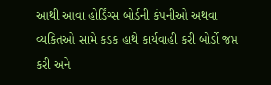આથી આવા હોર્ડિંગ્સ બોર્ડની કંપનીઓ અથવા વ્યકિતઓ સામે કડક હાથે કાર્યવાહી કરી બોર્ડો જપ્ત કરી અને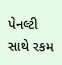પેનલ્ટી સાથે રકમ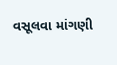વસૂલવા માંગણી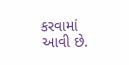કરવામાં આવી છે.